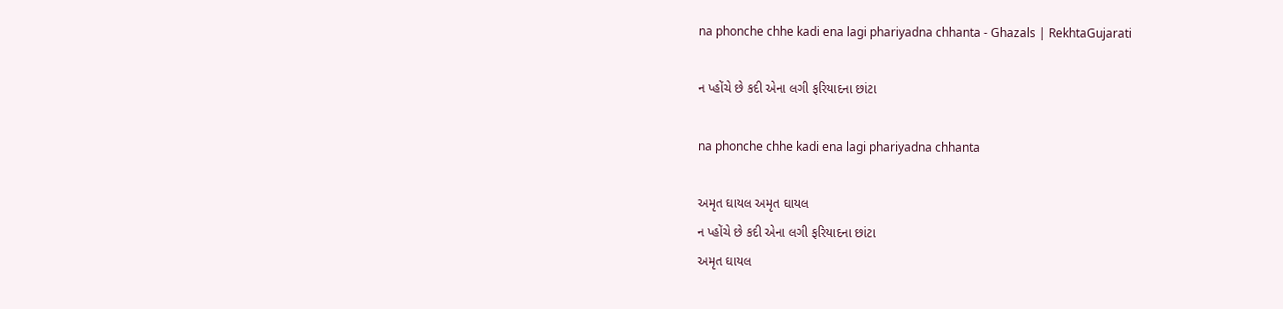na phonche chhe kadi ena lagi phariyadna chhanta - Ghazals | RekhtaGujarati

ન પ્હોંચે છે કદી એના લગી ફરિયાદના છાંટા

na phonche chhe kadi ena lagi phariyadna chhanta

અમૃત ઘાયલ અમૃત ઘાયલ
ન પ્હોંચે છે કદી એના લગી ફરિયાદના છાંટા
અમૃત ઘાયલ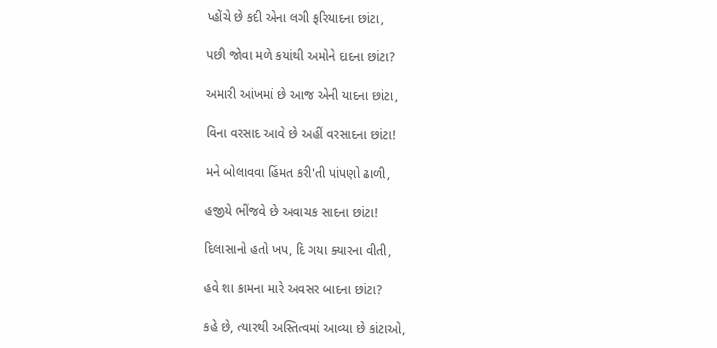પ્હોંચે છે કદી એના લગી ફરિયાદના છાંટા,

પછી જોવા મળે કયાંથી અમોને દાદના છાંટા?

અમારી આંખમાં છે આજ એની યાદના છાંટા,

વિના વરસાદ આવે છે અહીં વરસાદના છાંટા!

મને બોલાવવા હિંમત કરી'તી પાંપણો ઢાળી,

હજીયે ભીંજવે છે અવાચક સાદના છાંટા!

દિલાસાનો હતો ખપ, દિ ગયા ક્યારના વીતી,

હવે શા કામના મારે અવસર બાદના છાંટા?

કહે છે, ત્યારથી અસ્તિત્વમાં આવ્યા છે કાંટાઓ,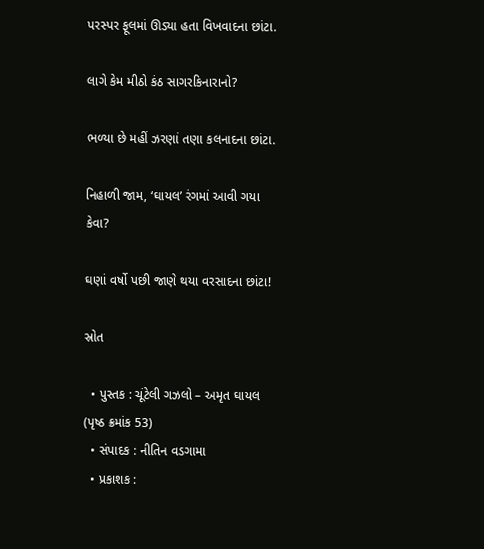પરસ્પર ફૂલમાં ઊડ્યા હતા વિખવાદના છાંટા.

લાગે કેમ મીઠો કંઠ સાગરકિનારાનો?

ભળ્યા છે મહીં ઝરણાં તણા કલનાદના છાંટા.

નિહાળી જામ, ‘ઘાયલ’ રંગમાં આવી ગયા કેવા?

ઘણાં વર્ષો પછી જાણે થયા વરસાદના છાંટા!

સ્રોત

  • પુસ્તક : ચૂંટેલી ગઝલો – અમૃત ઘાયલ (પૃષ્ઠ ક્રમાંક 53)
  • સંપાદક : નીતિન વડગામા
  • પ્રકાશક :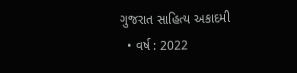ગુજરાત સાહિત્ય અકાદમી
  • વર્ષ : 2022